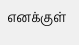எனக்குள்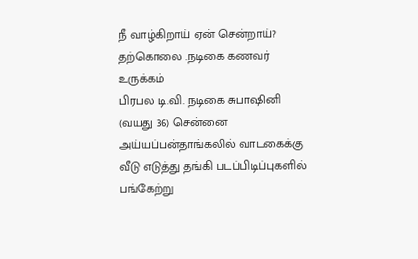நீ வாழ்கிறாய் ஏன் சென்றாய்? தற்கொலை .நடிகை கணவர் உருக்கம்
பிரபல டி.வி. நடிகை சுபாஷினி (வயது 36) சென்னை அய்யப்பன்தாங்கலில் வாடகைக்கு வீடு எடுத்து தங்கி படப்பிடிப்புகளில் பங்கேற்று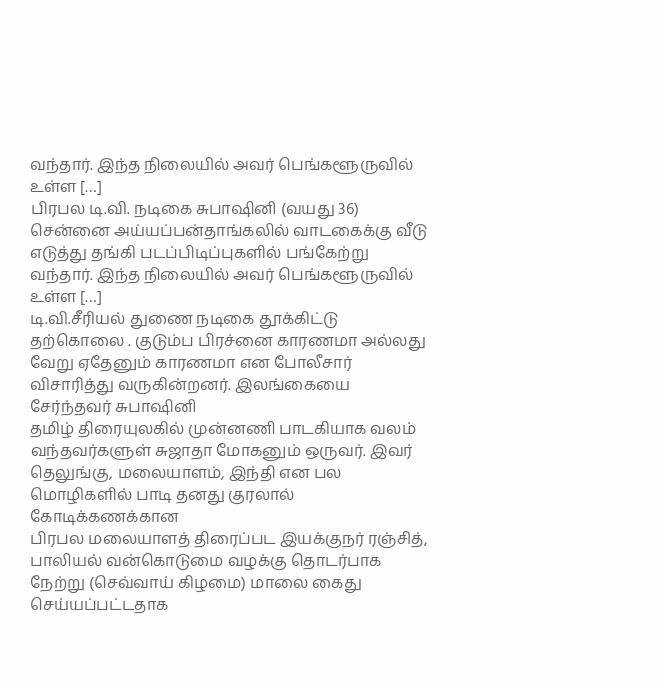வந்தார். இந்த நிலையில் அவர் பெங்களூருவில் உள்ள […]
பிரபல டி.வி. நடிகை சுபாஷினி (வயது 36) சென்னை அய்யப்பன்தாங்கலில் வாடகைக்கு வீடு எடுத்து தங்கி படப்பிடிப்புகளில் பங்கேற்று வந்தார். இந்த நிலையில் அவர் பெங்களூருவில் உள்ள […]
டி.வி.சீரியல் துணை நடிகை தூக்கிட்டு தற்கொலை . குடும்ப பிரச்னை காரணமா அல்லது வேறு ஏதேனும் காரணமா என போலீசார் விசாரித்து வருகின்றனர். இலங்கையை சேர்ந்தவர் சுபாஷினி
தமிழ் திரையுலகில் முன்னணி பாடகியாக வலம் வந்தவர்களுள் சுஜாதா மோகனும் ஒருவர். இவர் தெலுங்கு, மலையாளம், இந்தி என பல மொழிகளில் பாடி தனது குரலால் கோடிக்கணக்கான
பிரபல மலையாளத் திரைப்பட இயக்குநர் ரஞ்சித், பாலியல் வன்கொடுமை வழக்கு தொடர்பாக நேற்று (செவ்வாய் கிழமை) மாலை கைது செய்யப்பட்டதாக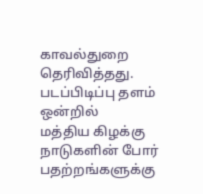காவல்துறை தெரிவித்தது. படப்பிடிப்பு தளம் ஒன்றில்
மத்திய கிழக்கு நாடுகளின் போர் பதற்றங்களுக்கு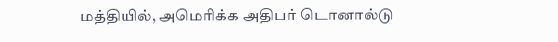மத்தியில், அமெரிக்க அதிபர் டொனால்டு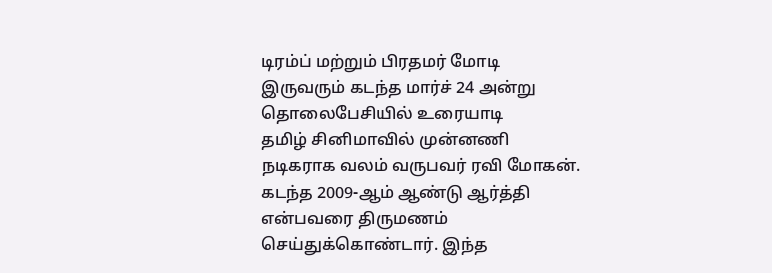டிரம்ப் மற்றும் பிரதமர் மோடி இருவரும் கடந்த மார்ச் 24 அன்று தொலைபேசியில் உரையாடி
தமிழ் சினிமாவில் முன்னணி நடிகராக வலம் வருபவர் ரவி மோகன். கடந்த 2009-ஆம் ஆண்டு ஆர்த்தி என்பவரை திருமணம் செய்துக்கொண்டார். இந்த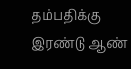தம்பதிக்கு இரண்டு ஆண்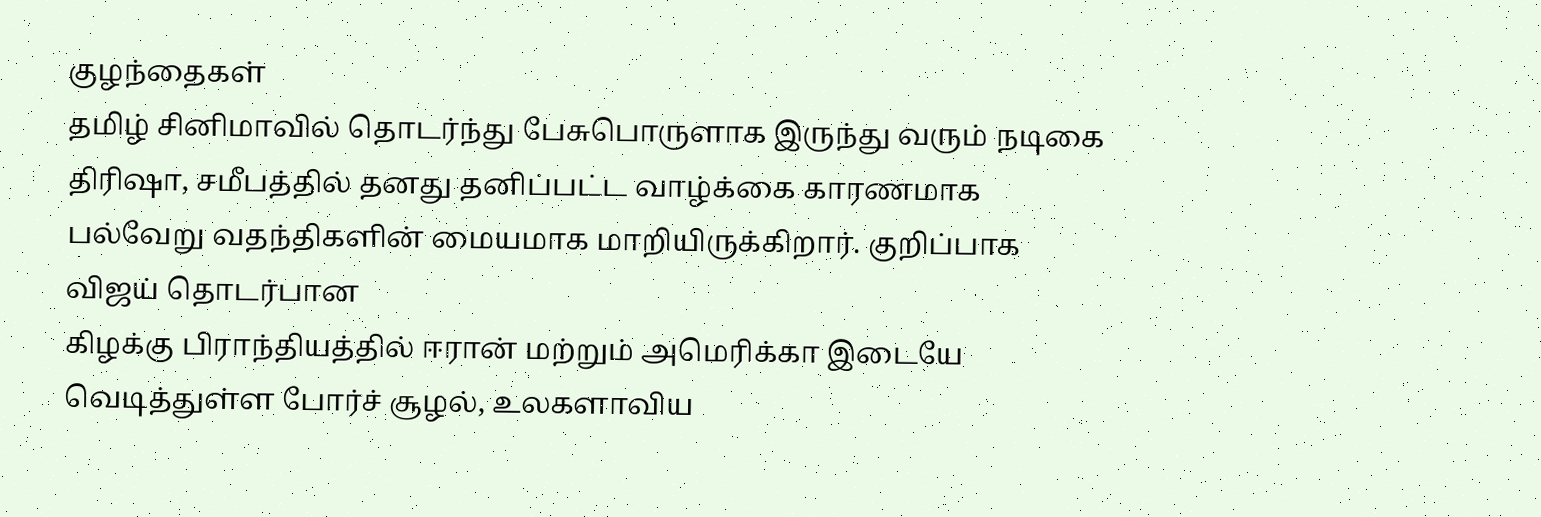குழந்தைகள்
தமிழ் சினிமாவில் தொடர்ந்து பேசுபொருளாக இருந்து வரும் நடிகை திரிஷா, சமீபத்தில் தனது தனிப்பட்ட வாழ்க்கை காரணமாக பல்வேறு வதந்திகளின் மையமாக மாறியிருக்கிறார். குறிப்பாக விஜய் தொடர்பான
கிழக்கு பிராந்தியத்தில் ஈரான் மற்றும் அமெரிக்கா இடையே வெடித்துள்ள போர்ச் சூழல், உலகளாவிய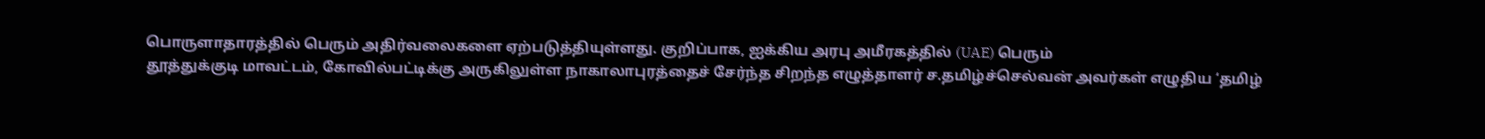பொருளாதாரத்தில் பெரும் அதிர்வலைகளை ஏற்படுத்தியுள்ளது. குறிப்பாக, ஐக்கிய அரபு அமீரகத்தில் (UAE) பெரும்
தூத்துக்குடி மாவட்டம், கோவில்பட்டிக்கு அருகிலுள்ள நாகாலாபுரத்தைச் சேர்ந்த சிறந்த எழுத்தாளர் ச.தமிழ்ச்செல்வன் அவர்கள் எழுதிய ‘தமிழ்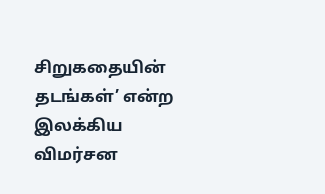சிறுகதையின் தடங்கள்’ என்ற இலக்கிய விமர்சன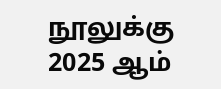நூலுக்கு 2025 ஆம்